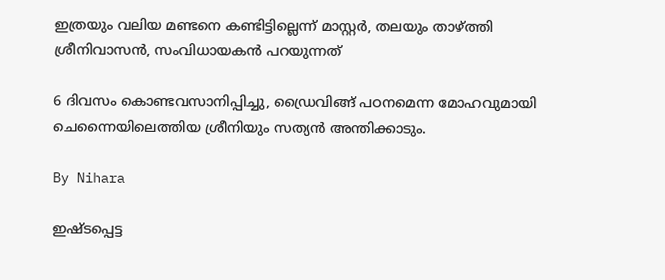ഇത്രയും വലിയ മണ്ടനെ കണ്ടിട്ടില്ലെന്ന് മാസ്റ്റര്‍, തലയും താഴ്ത്തി ശ്രീനിവാസന്‍, സംവിധായകന്‍ പറയുന്നത്

6 ദിവസം കൊണ്ടവസാനിപ്പിച്ചു, ഡ്രൈവിങ്ങ് പഠനമെന്ന മോഹവുമായി ചെന്നൈയിലെത്തിയ ശ്രീനിയും സത്യന്‍ അന്തിക്കാടും.

By Nihara

ഇഷ്ടപ്പെട്ട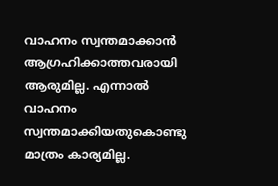വാഹനം സ്വന്തമാക്കാന്‍ ആഗ്രഹിക്കാത്തവരായി ആരുമില്ല. എന്നാല്‍ വാഹനം സ്വന്തമാക്കിയതുകൊണ്ടു മാത്രം കാര്യമില്ല.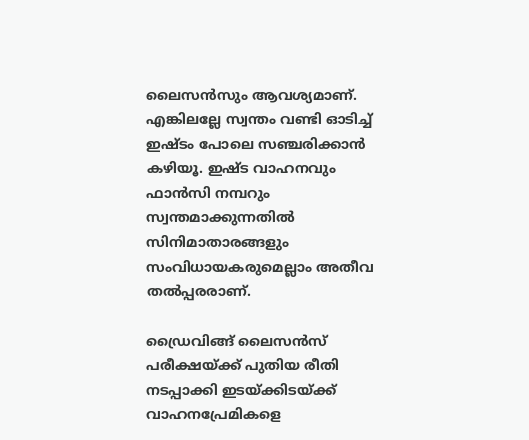ലൈസന്‍സും ആവശ്യമാണ്. എങ്കിലല്ലേ സ്വന്തം വണ്ടി ഓടിച്ച് ഇഷ്ടം പോലെ സഞ്ചരിക്കാന്‍ കഴിയൂ. ഇഷ്ട വാഹനവും ഫാന്‍സി നമ്പറും സ്വന്തമാക്കുന്നതില്‍ സിനിമാതാരങ്ങളും സംവിധായകരുമെല്ലാം അതീവ തല്‍പ്പരരാണ്.

ഡ്രൈവിങ്ങ് ലൈസന്‍സ് പരീക്ഷയ്ക്ക് പുതിയ രീതി നടപ്പാക്കി ഇടയ്ക്കിടയ്ക്ക് വാഹനപ്രേമികളെ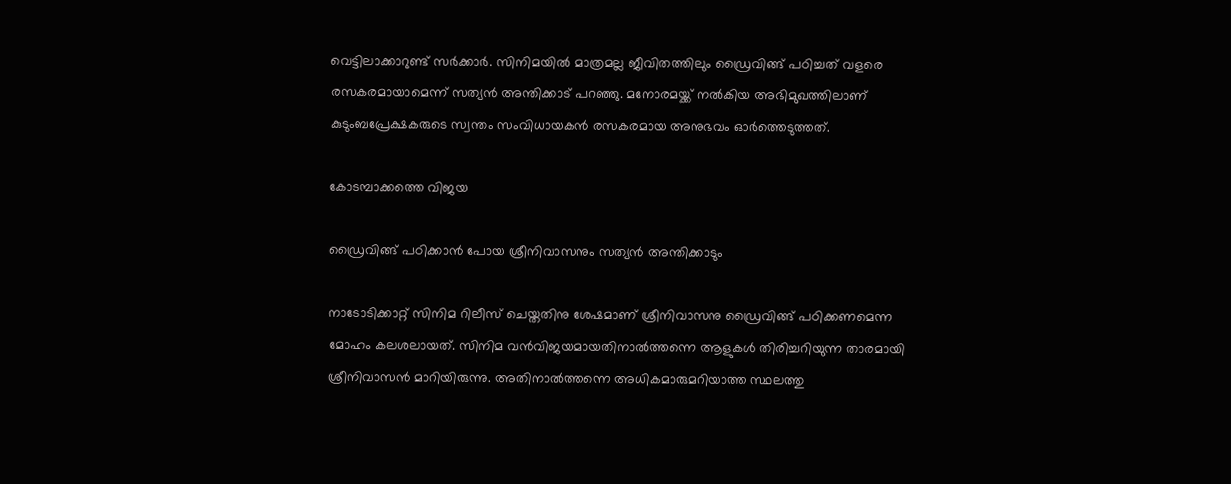വെട്ടിലാക്കാറുണ്ട് സര്‍ക്കാര്‍. സിനിമയില്‍ മാത്രമല്ല ജീവിതത്തിലും ഡ്രൈവിങ്ങ് പഠിച്ചത് വളരെ രസകരമായാമെന്ന് സത്യന്‍ അന്തിക്കാട് പറഞ്ഞു. മനോരമയ്ക്ക് നല്‍കിയ അഭിമുഖത്തിലാണ് കുടുംബപ്രേക്ഷകരുടെ സ്വന്തം സംവിധായകന്‍ രസകരമായ അനുഭവം ഓര്‍ത്തെടുത്തത്.

കോടമ്പാക്കത്തെ വിജയ

ഡ്രൈവിങ്ങ് പഠിക്കാന്‍ പോയ ശ്രീനിവാസനും സത്യന്‍ അന്തിക്കാടും

നാടോടിക്കാറ്റ് സിനിമ റിലീസ് ചെയ്തതിനു ശേഷമാണ് ശ്രീനിവാസനു ഡ്രൈവിങ്ങ് പഠിക്കണമെന്ന മോഹം കലശലായത്. സിനിമ വന്‍വിജയമായതിനാല്‍ത്തന്നെ ആളുകള്‍ തിരിച്ചറിയുന്ന താരമായി ശ്രീനിവാസന്‍ മാറിയിരുന്നു. അതിനാല്‍ത്തന്നെ അധികമാരുമറിയാത്ത സ്ഥലത്തു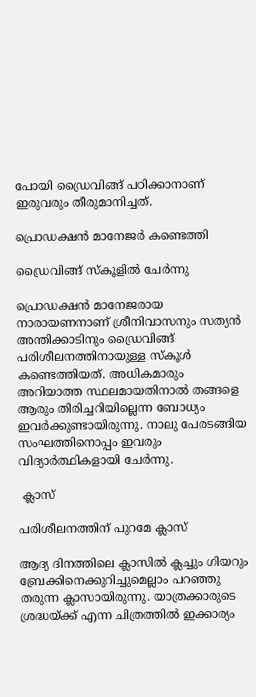പോയി ഡ്രൈവിങ്ങ് പഠിക്കാനാണ് ഇരുവരും തീരുമാനിച്ചത്.

പ്രൊഡക്ഷന്‍ മാനേജര്‍ കണ്ടെത്തി

ഡ്രൈവിങ്ങ് സ്‌കൂളില്‍ ചേര്‍ന്നു

പ്രൊഡക്ഷന്‍ മാനേജരായ നാരായണനാണ് ശ്രീനിവാസനും സത്യന്‍ അന്തിക്കാടിനും ഡ്രൈവിങ്ങ് പരിശീലനത്തിനായുള്ള സ്‌കൂള്‍ കണ്ടെത്തിയത്. അധികമാരും അറിയാത്ത സ്ഥലമായതിനാല്‍ തങ്ങളെ ആരും തിരിച്ചറിയില്ലെന്ന ബോധ്യം ഇവര്‍ക്കുണ്ടായിരുന്നു. നാലു പേരടങ്ങിയ സംഘത്തിനൊപ്പം ഇവരും വിദ്യാര്‍ത്ഥികളായി ചേര്‍ന്നു.

 ക്ലാസ്

പരിശീലനത്തിന് പുറമേ ക്ലാസ്

ആദ്യ ദിനത്തിലെ ക്ലാസില്‍ ക്ലച്ചും ഗിയറും ബ്രേക്കിനെക്കുറിച്ചുമെല്ലാം പറഞ്ഞു തരുന്ന ക്ലാസായിരുന്നു. യാത്രക്കാരുടെ ശ്രദ്ധയ്ക്ക് എന്ന ചിത്രത്തില്‍ ഇക്കാര്യം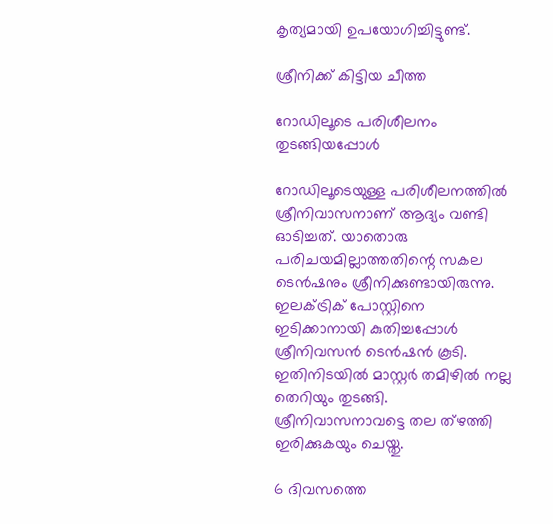കൃത്യമായി ഉപയോഗിച്ചിട്ടുണ്ട്.

ശ്രീനിക്ക് കിട്ടിയ ചീത്ത

റോഡിലൂടെ പരിശീലനം തുടങ്ങിയപ്പോള്‍

റോഡിലൂടെയുള്ള പരിശീലനത്തില്‍ ശ്രീനിവാസനാണ് ആദ്യം വണ്ടി ഓടിച്ചത്. യാതൊരു പരിചയമില്ലാത്തതിന്റെ സകല ടെന്‍ഷനും ശ്രീനിക്കുണ്ടായിരുന്നു. ഇലക്ട്രിക് പോസ്റ്റിനെ ഇടിക്കാനായി കുതിച്ചപ്പോള്‍ ശ്രീനിവസന്‍ ടെന്‍ഷന്‍ കൂടി. ഇതിനിടയില്‍ മാസ്റ്റര്‍ തമിഴില്‍ നല്ല തെറിയും തുടങ്ങി. ശ്രീനിവാസനാവട്ടെ തല ത്‌ഴത്തി ഇരിക്കുകയും ചെയ്തു.

6 ദിവസത്തെ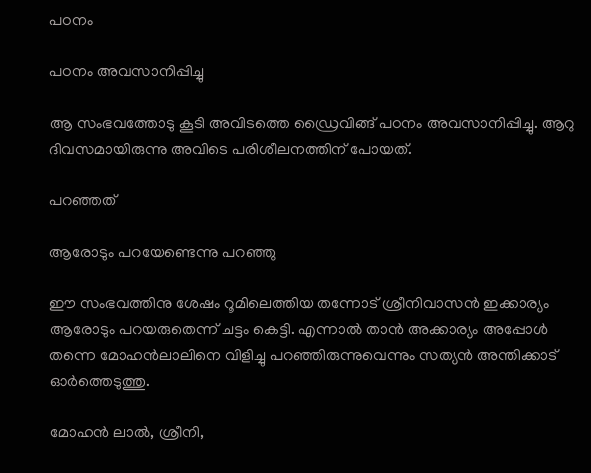പഠനം

പഠനം അവസാനിപ്പിച്ചു

ആ സംഭവത്തോടു കൂടി അവിടത്തെ ഡ്രൈവിങ്ങ് പഠനം അവസാനിപ്പിച്ചു. ആറു ദിവസമായിരുന്നു അവിടെ പരിശീലനത്തിന് പോയത്.

പറഞ്ഞത്

ആരോടും പറയേണ്ടെന്നു പറഞ്ഞു

ഈ സംഭവത്തിനു ശേഷം റൂമിലെത്തിയ തന്നോട് ശ്രീനിവാസന്‍ ഇക്കാര്യം ആരോടും പറയരുതെന്ന് ചട്ടം കെട്ടി. എന്നാല്‍ താന്‍ അക്കാര്യം അപ്പോള്‍ തന്നെ മോഹന്‍ലാലിനെ വിളിച്ചു പറഞ്ഞിരുന്നുവെന്നും സത്യന്‍ അന്തിക്കാട് ഓര്‍ത്തെടുത്തു.

മോഹന്‍ ലാല്‍, ശ്രീനി,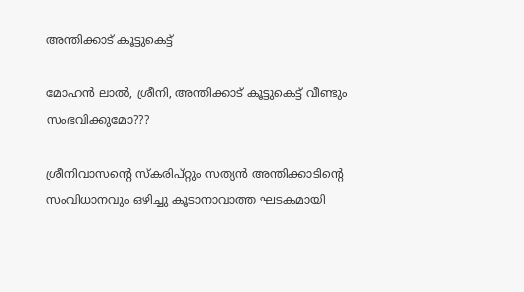അന്തിക്കാട് കൂട്ടുകെട്ട്

മോഹന്‍ ലാല്‍, ശ്രീനി, അന്തിക്കാട് കൂട്ടുകെട്ട് വീണ്ടും സംഭവിക്കുമോ???

ശ്രീനിവാസന്റെ സ്‌കരിപ്റ്റും സത്യന്‍ അന്തിക്കാടിന്റെ സംവിധാനവും ഒഴിച്ചു കൂടാനാവാത്ത ഘടകമായി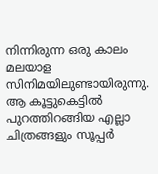നിന്നിരുന്ന ഒരു കാലം മലയാള സിനിമയിലുണ്ടായിരുന്നു. ആ കൂട്ടുകെട്ടില്‍ പുറത്തിറങ്ങിയ എല്ലാ ചിത്രങ്ങളും സൂപ്പര്‍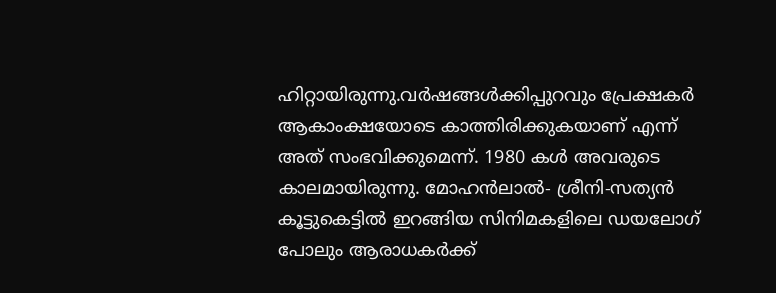ഹിറ്റായിരുന്നു.വര്‍ഷങ്ങള്‍ക്കിപ്പുറവും പ്രേക്ഷകര്‍ ആകാംക്ഷയോടെ കാത്തിരിക്കുകയാണ് എന്ന് അത് സംഭവിക്കുമെന്ന്. 1980 കള്‍ അവരുടെ കാലമായിരുന്നു. മോഹന്‍ലാല്‍- ശ്രീനി-സത്യന്‍ കൂട്ടുകെട്ടില്‍ ഇറങ്ങിയ സിനിമകളിലെ ഡയലോഗ് പോലും ആരാധകര്‍ക്ക്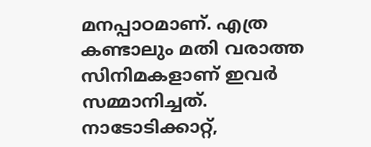മനപ്പാഠമാണ്. എത്ര കണ്ടാലും മതി വരാത്ത സിനിമകളാണ് ഇവര്‍ സമ്മാനിച്ചത്. നാടോടിക്കാറ്റ്,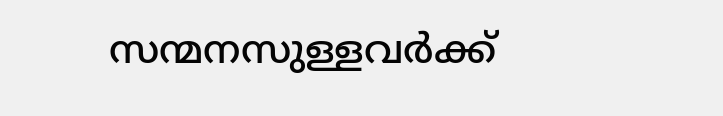സന്മനസുള്ളവര്‍ക്ക്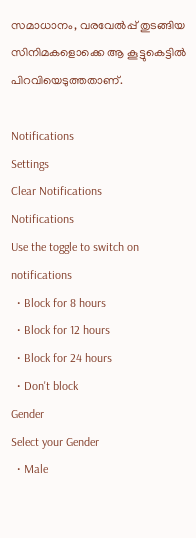സമാധാനം, വരവേല്‍പ്പ് തുടങ്ങിയ സിനിമകളൊക്കെ ആ കൂട്ടുകെട്ടില്‍ പിറവിയെടുത്തതാണ്.

Notifications
Settings
Clear Notifications
Notifications
Use the toggle to switch on notifications
  • Block for 8 hours
  • Block for 12 hours
  • Block for 24 hours
  • Don't block
Gender
Select your Gender
  • Male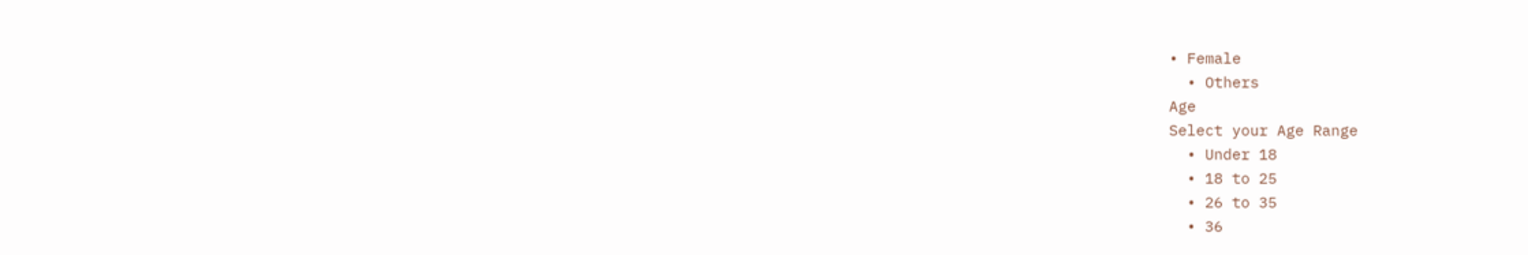• Female
  • Others
Age
Select your Age Range
  • Under 18
  • 18 to 25
  • 26 to 35
  • 36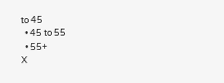to 45
  • 45 to 55
  • 55+
X